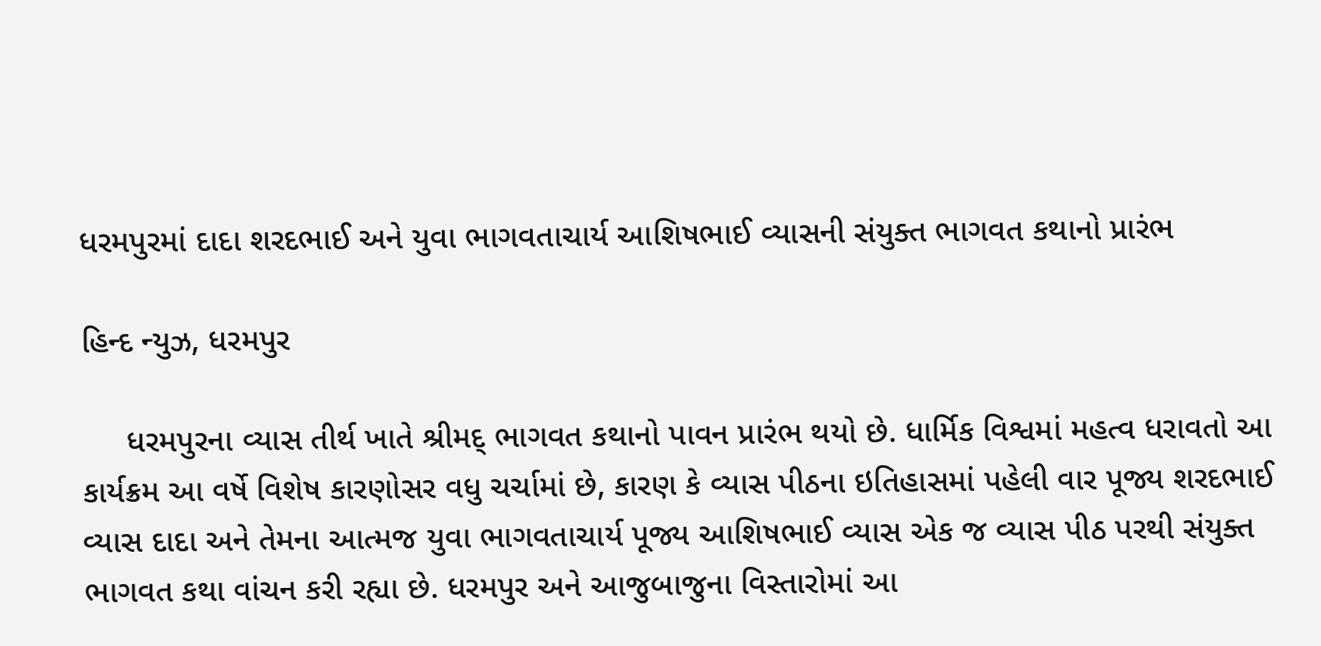ધરમપુરમાં દાદા શરદભાઈ અને યુવા ભાગવતાચાર્ય આશિષભાઈ વ્યાસની સંયુક્ત ભાગવત કથાનો પ્રારંભ

હિન્દ ન્યુઝ, ધરમપુર

     ધરમપુરના વ્યાસ તીર્થ ખાતે શ્રીમદ્ ભાગવત કથાનો પાવન પ્રારંભ થયો છે. ધાર્મિક વિશ્વમાં મહત્વ ધરાવતો આ કાર્યક્રમ આ વર્ષે વિશેષ કારણોસર વધુ ચર્ચામાં છે, કારણ કે વ્યાસ પીઠના ઇતિહાસમાં પહેલી વાર પૂજ્ય શરદભાઈ વ્યાસ દાદા અને તેમના આત્મજ યુવા ભાગવતાચાર્ય પૂજ્ય આશિષભાઈ વ્યાસ એક જ વ્યાસ પીઠ પરથી સંયુક્ત ભાગવત કથા વાંચન કરી રહ્યા છે. ધરમપુર અને આજુબાજુના વિસ્તારોમાં આ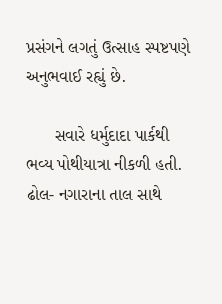પ્રસંગને લગતું ઉત્સાહ સ્પષ્ટપણે અનુભવાઈ રહ્યું છે.

      સવારે ધર્મુદાદા પાર્કથી ભવ્ય પોથીયાત્રા નીકળી હતી. ઢોલ- નગારાના તાલ સાથે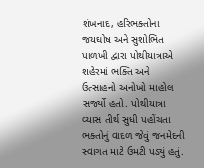શંખનાદ, હરિભક્તોના જયઘોષ અને સુશોભિત પાળખી દ્વારા પોથીયાત્રાએ શહેરમાં ભક્તિ અને ઉત્સાહનો અનોખો માહોલ સર્જ્યો હતો. પોથીયાત્રા વ્યાસ તીર્થ સુધી પહોંચતા ભક્તોનું વાદળ જેવું જનમેદની સ્વાગત માટે ઉમટી પડ્યું હતું.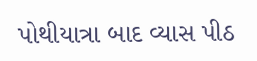પોથીયાત્રા બાદ વ્યાસ પીઠ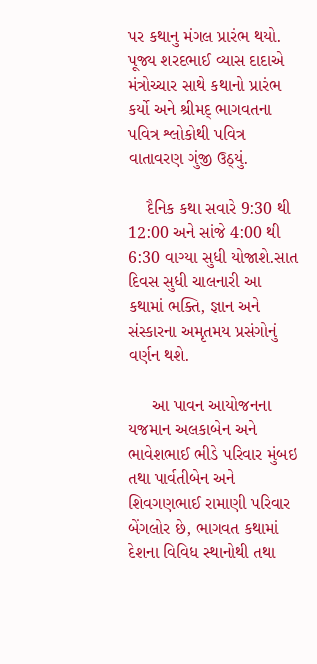પર કથાનુ મંગલ પ્રારંભ થયો. પૂજ્ય શરદભાઈ વ્યાસ દાદાએ મંત્રોચ્ચાર સાથે કથાનો પ્રારંભ કર્યો અને શ્રીમદ્ ભાગવતના પવિત્ર શ્લોકોથી પવિત્ર વાતાવરણ ગુંજી ઉઠ્યું.

    દૈનિક કથા સવારે 9:30 થી 12:00 અને સાંજે 4:00 થી 6:30 વાગ્યા સુધી યોજાશે.સાત દિવસ સુધી ચાલનારી આ કથામાં ભક્તિ, જ્ઞાન અને સંસ્કારના અમૃતમય પ્રસંગોનું વર્ણન થશે.

     આ પાવન આયોજનના યજમાન અલકાબેન અને ભાવેશભાઈ ભીડે પરિવાર મુંબઇ તથા પાર્વતીબેન અને શિવગણભાઈ રામાણી પરિવાર બેંગલોર છે, ભાગવત કથામાં દેશના વિવિધ સ્થાનોથી તથા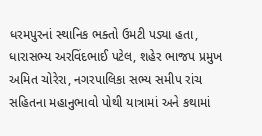ધરમપુરનાં સ્થાનિક ભક્તો ઉમટી પડ્યા હતા, ધારાસભ્ય અરવિંદભાઈ પટેલ, શહેર ભાજપ પ્રમુખ અમિત ચોરેરા, નગરપાલિકા સભ્ય સમીપ રાંચ સહિતના મહાનુભાવો પોથી યાત્રામાં અને કથામાં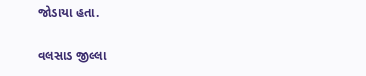જોડાયા હતા.

વલસાડ જીલ્લા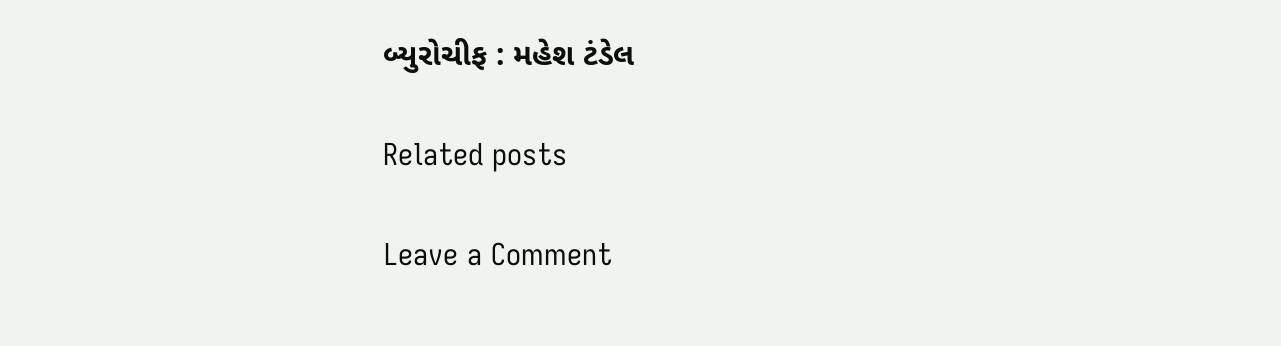બ્યુરોચીફ : મહેશ ટંડેલ

Related posts

Leave a Comment